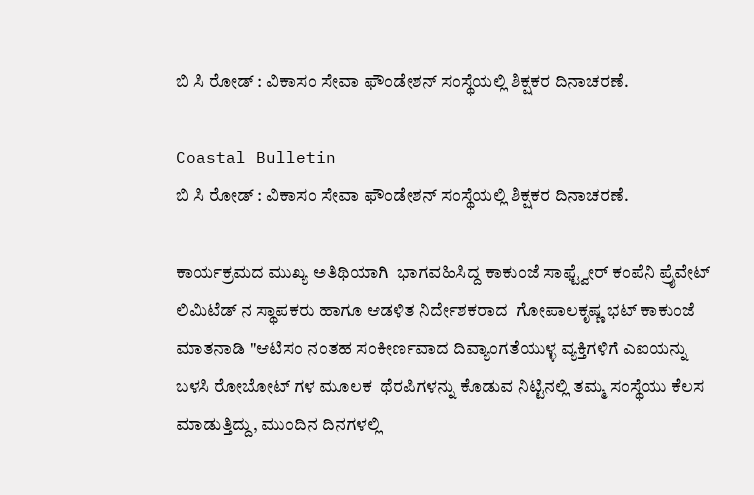ಬಿ ಸಿ ರೋಡ್ : ವಿಕಾಸಂ ಸೇವಾ ಫೌಂಡೇಶನ್ ಸಂಸ್ಥೆಯಲ್ಲಿ ಶಿಕ್ಷಕರ ದಿನಾಚರಣೆ.

Coastal Bulletin
ಬಿ ಸಿ ರೋಡ್ : ವಿಕಾಸಂ ಸೇವಾ ಫೌಂಡೇಶನ್ ಸಂಸ್ಥೆಯಲ್ಲಿ ಶಿಕ್ಷಕರ ದಿನಾಚರಣೆ.

ಕಾರ್ಯಕ್ರಮದ ಮುಖ್ಯ ಅತಿಥಿಯಾಗಿ  ಭಾಗವಹಿಸಿದ್ದ ಕಾಕುಂಜೆ ಸಾಫ್ಟ್ವೇರ್ ಕಂಪೆನಿ ಪ್ರೈವೇಟ್ ಲಿಮಿಟೆಡ್ ನ ಸ್ಥಾಪಕರು ಹಾಗೂ ಆಡಳಿತ ನಿರ್ದೇಶಕರಾದ  ಗೋಪಾಲಕೃಷ್ಣ ಭಟ್ ಕಾಕುಂಜೆ ಮಾತನಾಡಿ "ಆಟಿಸಂ ನಂತಹ ಸಂಕೀರ್ಣವಾದ ದಿವ್ಯಾಂಗತೆಯುಳ್ಳ ವ್ಯಕ್ತಿಗಳಿಗೆ ಎಐಯನ್ನು ಬಳಸಿ ರೋಬೋಟ್ ಗಳ ಮೂಲಕ  ಥೆರಪಿಗಳನ್ನು ಕೊಡುವ ನಿಟ್ಟಿನಲ್ಲಿ ತಮ್ಮ ಸಂಸ್ಥೆಯು ಕೆಲಸ ಮಾಡುತ್ತಿದ್ದು, ಮುಂದಿನ ದಿನಗಳಲ್ಲಿ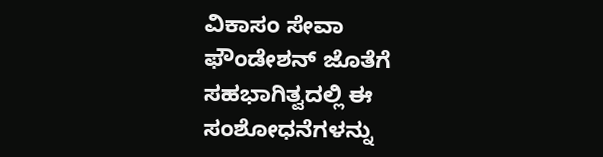ವಿಕಾಸಂ ಸೇವಾ ಫೌಂಡೇಶನ್ ಜೊತೆಗೆ ಸಹಭಾಗಿತ್ವದಲ್ಲಿ ಈ ಸಂಶೋಧನೆಗಳನ್ನು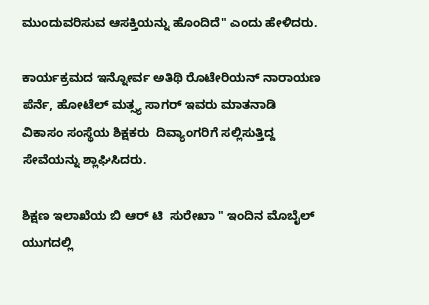ಮುಂದುವರಿಸುವ ಆಸಕ್ತಿಯನ್ನು ಹೊಂದಿದೆ" ಎಂದು ಹೇಳಿದರು.

ಕಾರ್ಯಕ್ರಮದ ಇನ್ನೋರ್ವ ಅತಿಥಿ ರೊಟೇರಿಯನ್ ನಾರಾಯಣ ಪೆರ್ನೆ, ಹೋಟೆಲ್ ಮತ್ಸ್ಯ ಸಾಗರ್ ಇವರು ಮಾತನಾಡಿ  ವಿಕಾಸಂ ಸಂಸ್ಥೆಯ ಶಿಕ್ಷಕರು  ದಿವ್ಯಾಂಗರಿಗೆ ಸಲ್ಲಿಸುತ್ತಿದ್ದ ಸೇವೆಯನ್ನು ಶ್ಲಾಘಿಸಿದರು.

ಶಿಕ್ಷಣ ಇಲಾಖೆಯ ಬಿ ಆರ್ ಟಿ  ಸುರೇಖಾ " ಇಂದಿನ ಮೊಬೈಲ್ ಯುಗದಲ್ಲಿ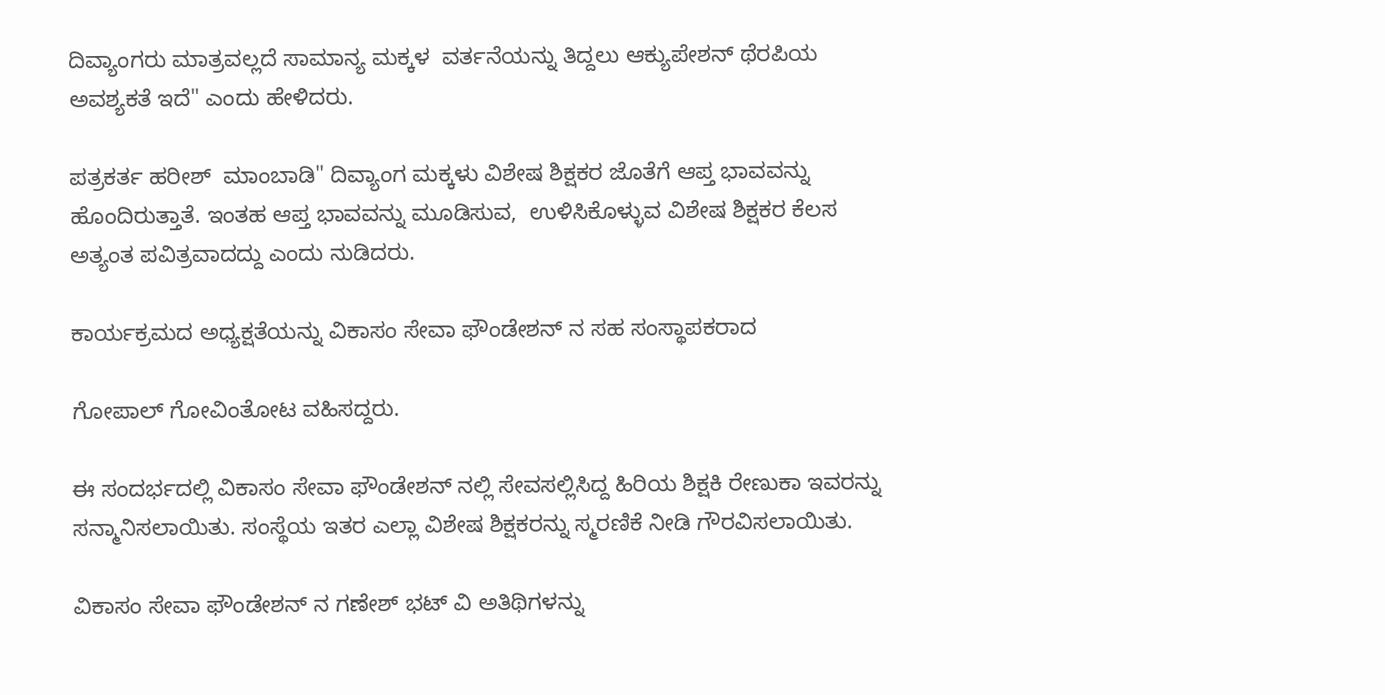ದಿವ್ಯಾಂಗರು ಮಾತ್ರವಲ್ಲದೆ ಸಾಮಾನ್ಯ ಮಕ್ಕಳ  ವರ್ತನೆಯನ್ನು ತಿದ್ದಲು ಆಕ್ಯುಪೇಶನ್ ಥೆರಪಿಯ ಅವಶ್ಯಕತೆ ಇದೆ" ಎಂದು ಹೇಳಿದರು.

ಪತ್ರಕರ್ತ ಹರೀಶ್  ಮಾಂಬಾಡಿ" ದಿವ್ಯಾಂಗ ಮಕ್ಕಳು ವಿಶೇಷ ಶಿಕ್ಷಕರ ಜೊತೆಗೆ ಆಪ್ತ ಭಾವವನ್ನು ಹೊಂದಿರುತ್ತಾತೆ. ಇಂತಹ ಆಪ್ತ ಭಾವವನ್ನು ಮೂಡಿಸುವ,  ಉಳಿಸಿಕೊಳ್ಳುವ ವಿಶೇಷ ಶಿಕ್ಷಕರ ಕೆಲಸ ಅತ್ಯಂತ ಪವಿತ್ರವಾದದ್ದು ಎಂದು ನುಡಿದರು.

ಕಾರ್ಯಕ್ರಮದ ಅಧ್ಯಕ್ಷತೆಯನ್ನು ವಿಕಾಸಂ ಸೇವಾ ಫೌಂಡೇಶನ್ ನ ಸಹ ಸಂಸ್ಥಾಪಕರಾದ

ಗೋಪಾಲ್ ಗೋವಿಂತೋಟ ವಹಿಸದ್ದರು.

ಈ ಸಂದರ್ಭದಲ್ಲಿ ವಿಕಾಸಂ ಸೇವಾ ಫೌಂಡೇಶನ್ ನಲ್ಲಿ ಸೇವಸಲ್ಲಿಸಿದ್ದ ಹಿರಿಯ ಶಿಕ್ಷಕಿ ರೇಣುಕಾ ಇವರನ್ನು ಸನ್ಮಾನಿಸಲಾಯಿತು. ಸಂಸ್ಥೆಯ ಇತರ ಎಲ್ಲಾ ವಿಶೇಷ ಶಿಕ್ಷಕರನ್ನು ಸ್ಮರಣಿಕೆ ನೀಡಿ ಗೌರವಿಸಲಾಯಿತು.

ವಿಕಾಸಂ ಸೇವಾ ಫೌಂಡೇಶನ್ ನ ಗಣೇಶ್ ಭಟ್ ವಿ ಅತಿಥಿಗಳನ್ನು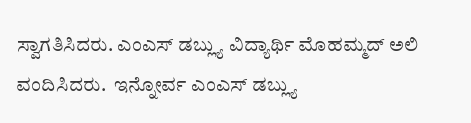ಸ್ವಾಗತಿಸಿದರು. ಎಂಎಸ್ ಡಬ್ಲ್ಯು ವಿದ್ಯಾರ್ಥಿ ಮೊಹಮ್ಮದ್ ಅಲಿ ವಂದಿಸಿದರು.  ಇನ್ನೋರ್ವ ಎಂಎಸ್ ಡಬ್ಲ್ಯು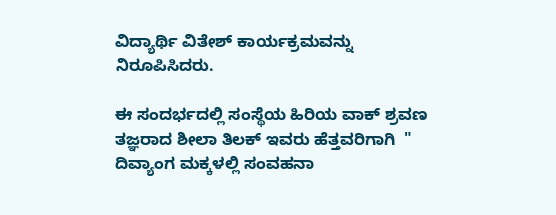ವಿದ್ಯಾರ್ಥಿ ವಿತೇಶ್ ಕಾರ್ಯಕ್ರಮವನ್ನು ನಿರೂಪಿಸಿದರು.

ಈ ಸಂದರ್ಭದಲ್ಲಿ ಸಂಸ್ಥೆಯ ಹಿರಿಯ ವಾಕ್ ಶ್ರವಣ ತಜ್ಞರಾದ ಶೀಲಾ ತಿಲಕ್ ಇವರು ಹೆತ್ತವರಿಗಾಗಿ  " ದಿವ್ಯಾಂಗ ಮಕ್ಕಳಲ್ಲಿ ಸಂವಹನಾ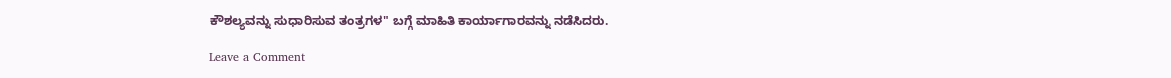ಕೌಶಲ್ಯವನ್ನು ಸುಧಾರಿಸುವ ತಂತ್ರಗಳ" ಬಗ್ಗೆ ಮಾಹಿತಿ ಕಾರ್ಯಾಗಾರವನ್ನು ನಡೆಸಿದರು.

Leave a Comment